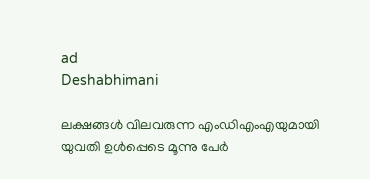ad
Deshabhimani

ലക്ഷങ്ങൾ വിലവരുന്ന എംഡിഎംഎയുമായി യുവതി ഉള്‍പ്പെടെ മൂന്നു പേര്‍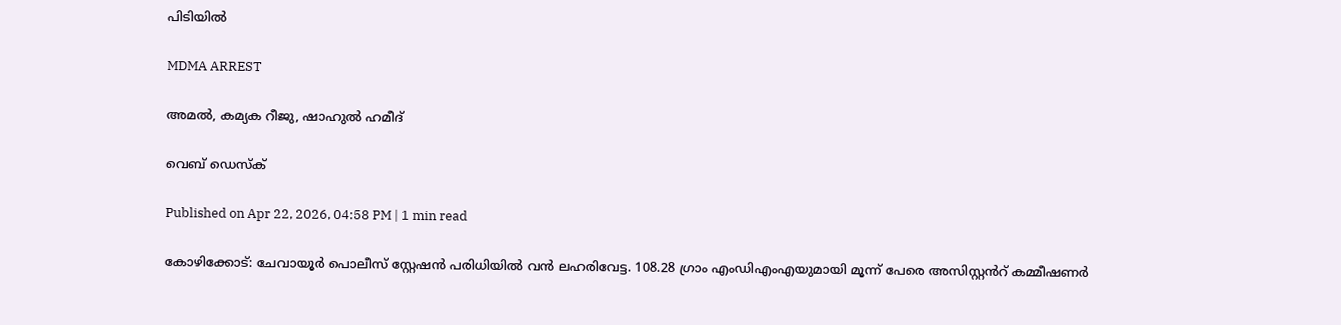പിടിയില്‍

MDMA ARREST

അമൽ, കമ്യക റീജു, ഷാഹുൽ ഹമീദ്

വെബ് ഡെസ്ക്

Published on Apr 22, 2026, 04:58 PM | 1 min read

കോഴിക്കോട്: ചേവായൂർ പൊലീസ് സ്റ്റേഷൻ പരിധിയിൽ വൻ ലഹരിവേട്ട. 108.28 ഗ്രാം എംഡിഎംഎയുമായി മൂന്ന് പേരെ അസിസ്റ്റൻറ് കമ്മീഷണർ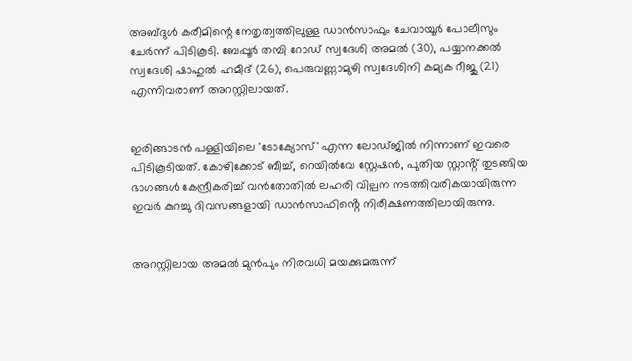അബ്ദുൾ കരീമിന്റെ നേതൃത്വത്തിലുള്ള ഡാൻസാഫും ചേവായൂർ പോലീസും ചേർന്ന് പിടികൂടി. ബേപ്പൂർ തമ്പി റോഡ് സ്വദേശി അമൽ (30), പയ്യാനക്കൽ സ്വദേശി ഷാഹുൽ ഹമീദ് (26), പെരുവണ്ണാമുഴി സ്വദേശിനി കമ്യക റീജു (21) എന്നിവരാണ് അറസ്റ്റിലായത്.


ഇരിങ്ങാടൻ പള്ളിയിലെ 'ടോക്യോസ്' എന്ന ലോഡ്ജിൽ നിന്നാണ് ഇവരെ പിടികൂടിയത്. കോഴിക്കോട് ബീച്ച്, റെയിൽവേ സ്റ്റേഷൻ, പുതിയ സ്റ്റാൻ്റ് തുടങ്ങിയ ഭാഗങ്ങൾ കേന്ദ്രീകരിച്ച് വൻതോതിൽ ലഹരി വില്പന നടത്തിവരികയായിരുന്ന ഇവർ കുറച്ചു ദിവസങ്ങളായി ഡാൻസാഫിൻ്റെ നിരീക്ഷണത്തിലായിരുന്നു.


അറസ്റ്റിലായ അമൽ മുൻപും നിരവധി മയക്കുമരുന്ന്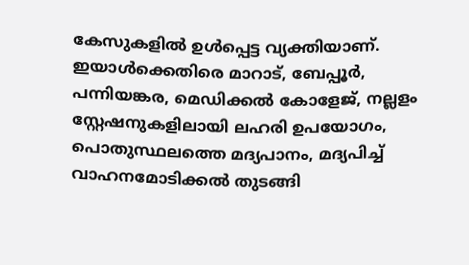കേസുകളിൽ ഉൾപ്പെട്ട വ്യക്തിയാണ്. ഇയാൾക്കെതിരെ മാറാട്, ബേപ്പൂർ, പന്നിയങ്കര, മെഡിക്കൽ കോളേജ്, നല്ലളം സ്റ്റേഷനുകളിലായി ലഹരി ഉപയോഗം, പൊതുസ്ഥലത്തെ മദ്യപാനം, മദ്യപിച്ച് വാഹനമോടിക്കൽ തുടങ്ങി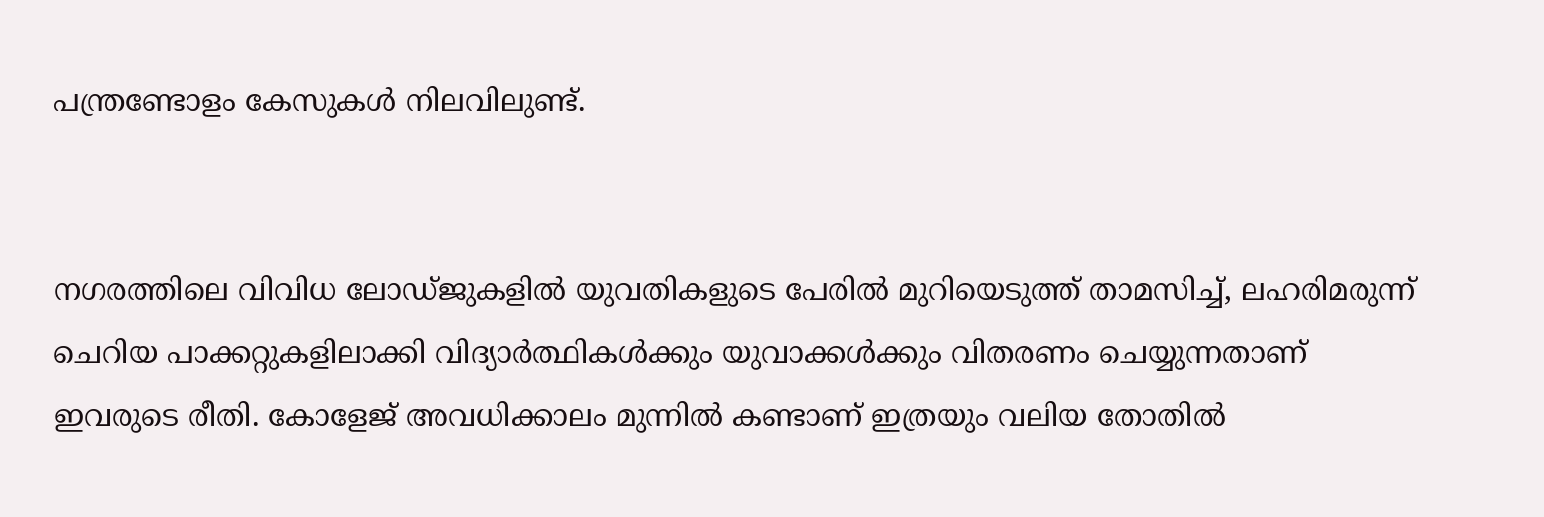പന്ത്രണ്ടോളം കേസുകൾ നിലവിലുണ്ട്.


നഗരത്തിലെ വിവിധ ലോഡ്ജുകളിൽ യുവതികളുടെ പേരിൽ മുറിയെടുത്ത് താമസിച്ച്, ലഹരിമരുന്ന് ചെറിയ പാക്കറ്റുകളിലാക്കി വിദ്യാർത്ഥികൾക്കും യുവാക്കൾക്കും വിതരണം ചെയ്യുന്നതാണ് ഇവരുടെ രീതി. കോളേജ് അവധിക്കാലം മുന്നിൽ കണ്ടാണ് ഇത്രയും വലിയ തോതിൽ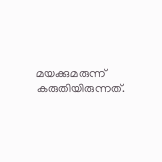മയക്കുമരുന്ന് കരുതിയിരുന്നത്.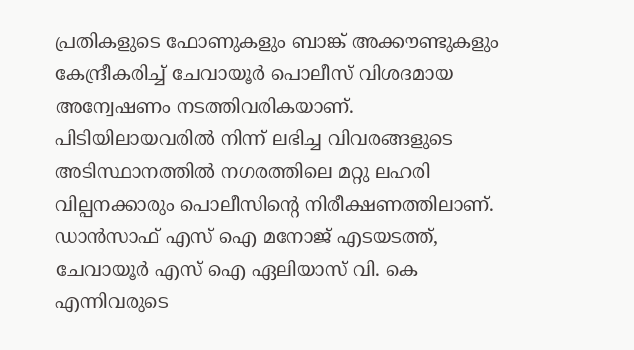പ്രതികളുടെ ഫോണുകളും ബാങ്ക് അക്കൗണ്ടുകളും കേന്ദ്രീകരിച്ച് ചേവായൂർ പൊലീസ് വിശദമായ അന്വേഷണം നടത്തിവരികയാണ്. പിടിയിലായവരിൽ നിന്ന് ലഭിച്ച വിവരങ്ങളുടെ അടിസ്ഥാനത്തിൽ നഗരത്തിലെ മറ്റു ലഹരി വില്പനക്കാരും പൊലീസിന്റെ നിരീക്ഷണത്തിലാണ്. ഡാൻസാഫ് എസ് ഐ മനോജ് എടയടത്ത്, ചേവായൂർ എസ് ഐ ഏലിയാസ് വി. കെ എന്നിവരുടെ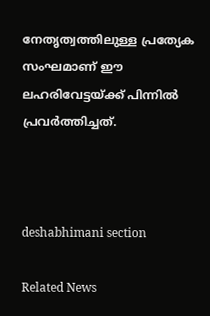നേതൃത്വത്തിലുള്ള പ്രത്യേക സംഘമാണ് ഈ ലഹരിവേട്ടയ്ക്ക് പിന്നിൽ പ്രവർത്തിച്ചത്.



deshabhimani section

Related News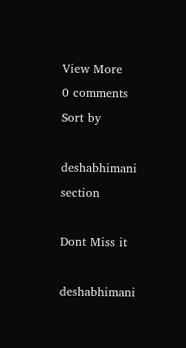View More
0 comments
Sort by

deshabhimani section

Dont Miss it

deshabhimani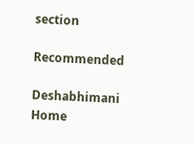section

Recommended

Deshabhimani
Home